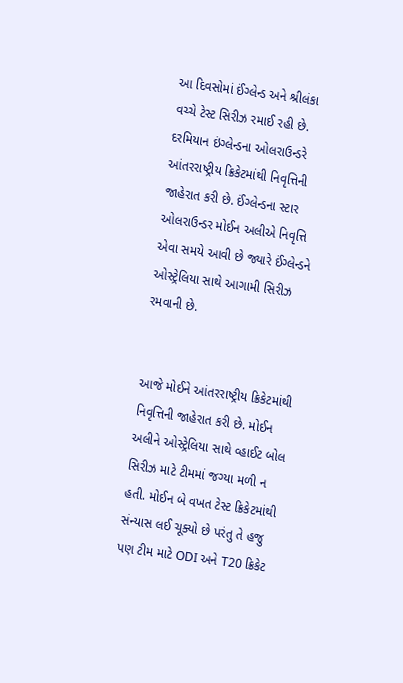આ દિવસોમાં ઈંગ્લેન્ડ અને શ્રીલંકા વચ્ચે ટેસ્ટ સિરીઝ રમાઈ રહી છે. દરમિયાન ઇંગ્લેન્ડના ઓલરાઉન્ડરે આંતરરાષ્ટ્રીય ક્રિકેટમાંથી નિવૃત્તિની જાહેરાત કરી છે. ઈંગ્લેન્ડના સ્ટાર ઓલરાઉન્ડર મોઈન અલીએ નિવૃત્તિ એવા સમયે આવી છે જ્યારે ઈંગ્લેન્ડને ઓસ્ટ્રેલિયા સાથે આગામી સિરીઝ રમવાની છે.


આજે મોઈને આંતરરાષ્ટ્રીય ક્રિકેટમાંથી નિવૃત્તિની જાહેરાત કરી છે. મોઈન અલીને ઓસ્ટ્રેલિયા સાથે વ્હાઈટ બોલ સિરીઝ માટે ટીમમાં જગ્યા મળી ન હતી. મોઈન બે વખત ટેસ્ટ ક્રિકેટમાંથી સંન્યાસ લઈ ચૂક્યો છે પરંતુ તે હજુ પણ ટીમ માટે ODI અને T20 ક્રિકેટ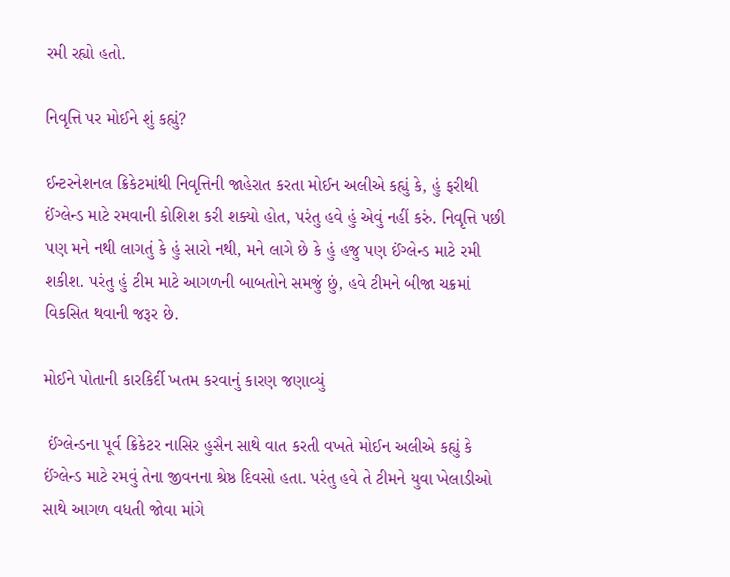રમી રહ્યો હતો.

નિવૃત્તિ પર મોઈને શું કહ્યું?

ઈન્ટરનેશનલ ક્રિકેટમાંથી નિવૃત્તિની જાહેરાત કરતા મોઈન અલીએ કહ્યું કે, હું ફરીથી ઈંગ્લેન્ડ માટે રમવાની કોશિશ કરી શક્યો હોત, પરંતુ હવે હું એવું નહીં કરું. નિવૃત્તિ પછી પણ મને નથી લાગતું કે હું સારો નથી, મને લાગે છે કે હું હજુ પણ ઈંગ્લેન્ડ માટે રમી શકીશ. પરંતુ હું ટીમ માટે આગળની બાબતોને સમજું છું, હવે ટીમને બીજા ચક્રમાં વિકસિત થવાની જરૂર છે.

મોઈને પોતાની કારકિર્દી ખતમ કરવાનું કારણ જણાવ્યું

 ઈંગ્લેન્ડના પૂર્વ ક્રિકેટર નાસિર હુસૈન સાથે વાત કરતી વખતે મોઈન અલીએ કહ્યું કે ઈંગ્લેન્ડ માટે રમવું તેના જીવનના શ્રેષ્ઠ દિવસો હતા. પરંતુ હવે તે ટીમને યુવા ખેલાડીઓ સાથે આગળ વધતી જોવા માંગે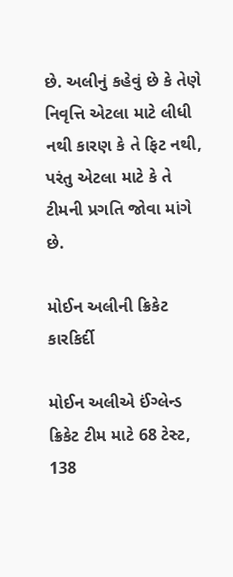છે. અલીનું કહેવું છે કે તેણે નિવૃત્તિ એટલા માટે લીધી નથી કારણ કે તે ફિટ નથી, પરંતુ એટલા માટે કે તે ટીમની પ્રગતિ જોવા માંગે છે.

મોઈન અલીની ક્રિકેટ કારકિર્દી

મોઈન અલીએ ઈંગ્લેન્ડ ક્રિકેટ ટીમ માટે 68 ટેસ્ટ, 138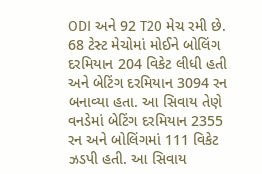ODI અને 92 T20 મેચ રમી છે. 68 ટેસ્ટ મેચોમાં મોઈને બોલિંગ દરમિયાન 204 વિકેટ લીધી હતી અને બેટિંગ દરમિયાન 3094 રન બનાવ્યા હતા. આ સિવાય તેણે વનડેમાં બેટિંગ દરમિયાન 2355 રન અને બોલિંગમાં 111 વિકેટ ઝડપી હતી. આ સિવાય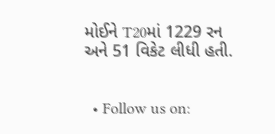મોઈને T20માં 1229 રન અને 51 વિકેટ લીધી હતી.


  • Follow us on: